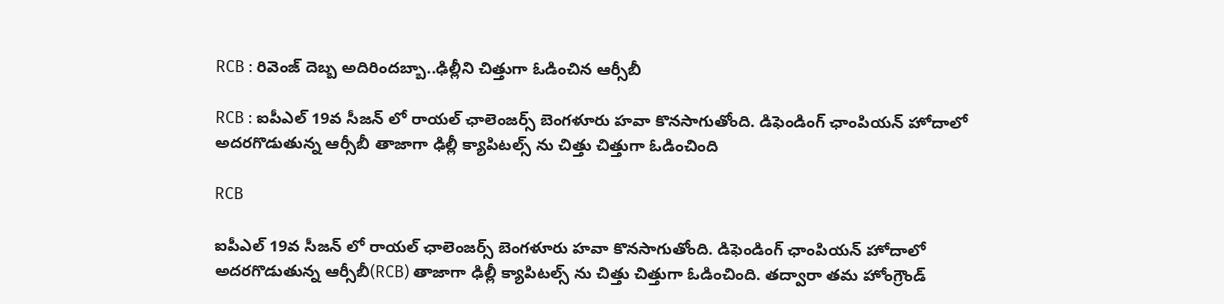RCB : రివెంజ్ దెబ్బ అదిరిందబ్బా..ఢిల్లీని చిత్తుగా ఓడించిన ఆర్సీబీ

RCB : ఐపీఎల్ 19వ సీజన్ లో రాయల్ ఛాలెంజర్స్ బెంగళూరు హవా కొనసాగుతోంది. డిఫెండింగ్ ఛాంపియన్ హోదాలో అదరగొడుతున్న ఆర్సీబీ తాజాగా ఢిల్లీ క్యాపిటల్స్ ను చిత్తు చిత్తుగా ఓడించింది

RCB

ఐపీఎల్ 19వ సీజన్ లో రాయల్ ఛాలెంజర్స్ బెంగళూరు హవా కొనసాగుతోంది. డిఫెండింగ్ ఛాంపియన్ హోదాలో అదరగొడుతున్న ఆర్సీబీ(RCB) తాజాగా ఢిల్లీ క్యాపిటల్స్ ను చిత్తు చిత్తుగా ఓడించింది. తద్వారా తమ హోంగ్రౌండ్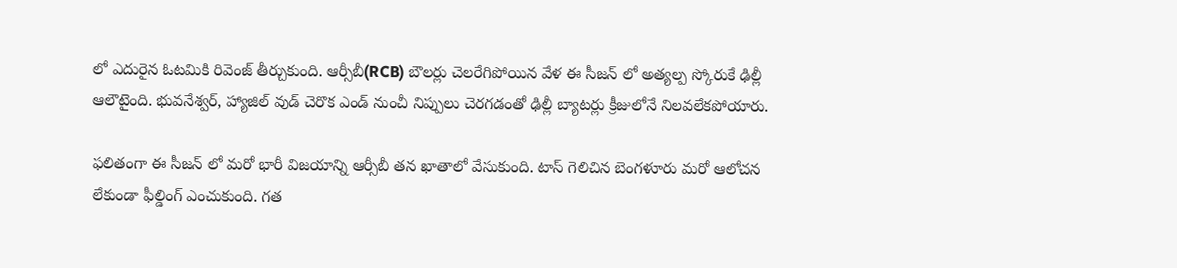లో ఎదురైన ఓటమికి రివెంజ్ తీర్చుకుంది. ఆర్సీబీ(RCB) బౌలర్లు చెలరేగిపోయిన వేళ ఈ సీజన్ లో అత్యల్ప స్కోరుకే ఢిల్లీ ఆలౌటైంది. భువనేశ్వర్, హ్యాజిల్ వుడ్ చెరొక ఎండ్ నుంచీ నిప్పులు చెరగడంతో ఢిల్లీ బ్యాటర్లు క్రీజులోనే నిలవలేకపోయారు.

ఫలితంగా ఈ సీజన్ లో మరో భారీ విజయాన్ని ఆర్సీబీ తన ఖాతాలో వేసుకుంది. టాస్ గెలిచిన బెంగళూరు మరో ఆలోచన లేకుండా ఫీల్డింగ్ ఎంచుకుంది. గత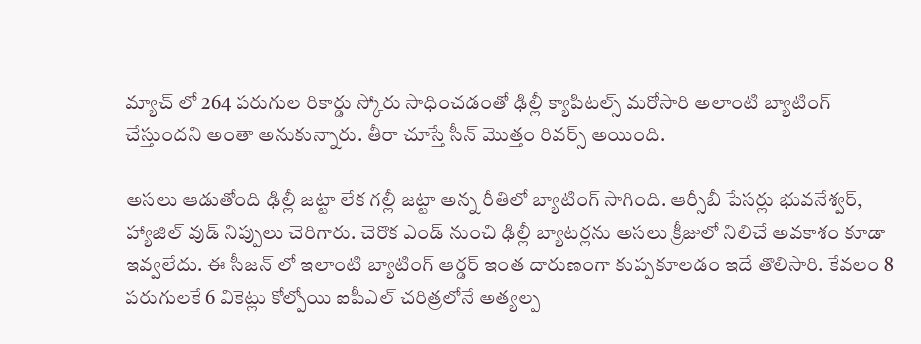మ్యాచ్ లో 264 పరుగుల రికార్డు స్కోరు సాధించడంతో ఢిల్లీ క్యాపిటల్స్ మరోసారి అలాంటి బ్యాటింగ్ చేస్తుందని అంతా అనుకున్నారు. తీరా చూస్తే సీన్ మొత్తం రివర్స్ అయింది.

అసలు ఆడుతోంది ఢిల్లీ జట్టా లేక గల్లీ జట్టా అన్న రీతిలో బ్యాటింగ్ సాగింది. ఆర్సీబీ పేసర్లు భువనేశ్వర్, హ్యాజిల్ వుడ్ నిప్పులు చెరిగారు. చెరొక ఎండ్ నుంచి ఢిల్లీ బ్యాటర్లను అసలు క్రీజులో నిలిచే అవకాశం కూడా ఇవ్వలేదు. ఈ సీజన్ లో ఇలాంటి బ్యాటింగ్ ఆర్డర్ ఇంత దారుణంగా కుప్పకూలడం ఇదే తొలిసారి. కేవలం 8 పరుగులకే 6 వికెట్లు కోల్పోయి ఐపీఎల్ చరిత్రలోనే అత్యల్ప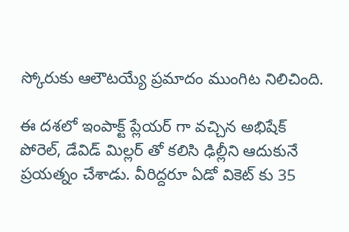స్కోరుకు ఆలౌటయ్యే ప్రమాదం ముంగిట నిలిచింది.

ఈ దశలో ఇంపాక్ట్ ప్లేయర్ గా వచ్చిన అభిషేక్ పోరెల్, డేవిడ్ మిల్లర్ తో కలిసి ఢిల్లీని ఆదుకునే ప్రయత్నం చేశాడు. వీరిద్దరూ ఏడో వికెట్ కు 35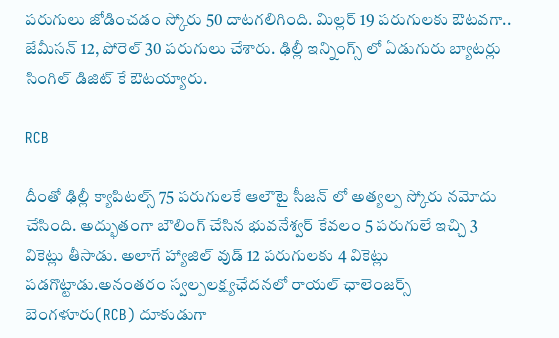పరుగులు జోడించడం స్కోరు 50 దాటగలిగింది. మిల్లర్ 19 పరుగులకు ఔటవగా.. జేమీసన్ 12, పోరెల్ 30 పరుగులు చేశారు. ఢిల్లీ ఇన్నింగ్స్ లో ఏడుగురు బ్యాటర్లు సింగిల్ డిజిట్ కే ఔటయ్యారు.

RCB

దీంతో ఢిల్లీ క్యాపిటల్స్ 75 పరుగులకే ఆలౌటై సీజన్ లో అత్యల్ప స్కోరు నమోదు చేసింది. అద్భుతంగా బౌలింగ్ చేసిన భువనేశ్వర్ కేవలం 5 పరుగులే ఇచ్చి 3 వికెట్లు తీసాడు. అలాగే హ్యాజిల్ వుడ్ 12 పరుగులకు 4 వికెట్లు పడగొట్టాడు.అనంతరం స్వల్పలక్ష్యఛేదనలో రాయల్ ఛాలెంజర్స్ బెంగళూరు(RCB) దూకుడుగా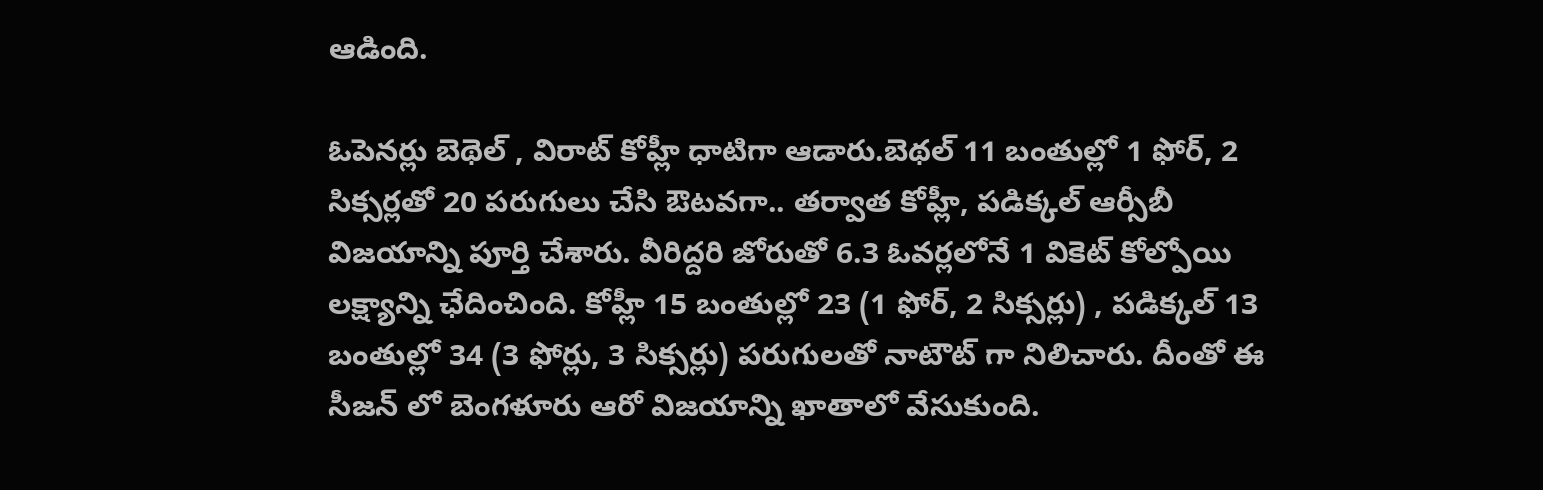ఆడింది.

ఓపెనర్లు బెథెల్ , విరాట్ కోహ్లీ ధాటిగా ఆడారు.బెథల్ 11 బంతుల్లో 1 ఫోర్, 2 సిక్సర్లతో 20 పరుగులు చేసి ఔటవగా.. తర్వాత కోహ్లీ, పడిక్కల్ ఆర్సీబీ విజయాన్ని పూర్తి చేశారు. వీరిద్దరి జోరుతో 6.3 ఓవర్లలోనే 1 వికెట్ కోల్పోయి లక్ష్యాన్ని ఛేదించింది. కోహ్లీ 15 బంతుల్లో 23 (1 ఫోర్, 2 సిక్సర్లు) , పడిక్కల్ 13 బంతుల్లో 34 (3 ఫోర్లు, 3 సిక్సర్లు) పరుగులతో నాటౌట్ గా నిలిచారు. దీంతో ఈ సీజన్ లో బెంగళూరు ఆరో విజయాన్ని ఖాతాలో వేసుకుంది.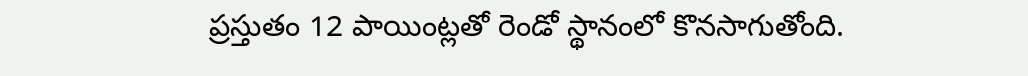ప్రస్తుతం 12 పాయింట్లతో రెండో స్థానంలో కొనసాగుతోంది.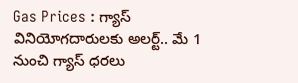Gas Prices : గ్యాస్ వినియోగదారులకు అలర్ట్.. మే 1 నుంచి గ్యాస్ ధరలు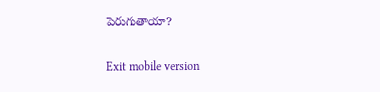పెరుగుతాయా?

Exit mobile version